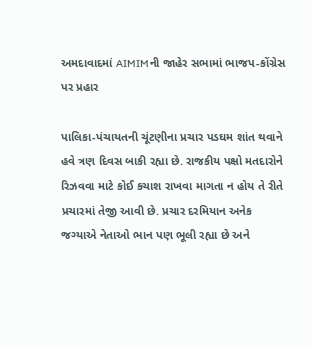અમદાવાદમાં AIMIMની જાહેર સભામાં ભાજપ-કોંગ્રેસ પર પ્રહાર

પાલિકા-પંચાયતની ચૂંટણીના પ્રચાર પડઘમ શાંત થવાને હવે ત્રણ દિવસ બાકી રહ્યા છે. રાજકીય પક્ષો મતદારોને રિઝવવા માટે કોઈ કચાશ રાખવા માગતા ન હોય તે રીતે પ્રચારમાં તેજી આવી છે. પ્રચાર દરમિયાન અનેક જગ્યાએ નેતાઓ ભાન પણ ભૂલી રહ્યા છે અને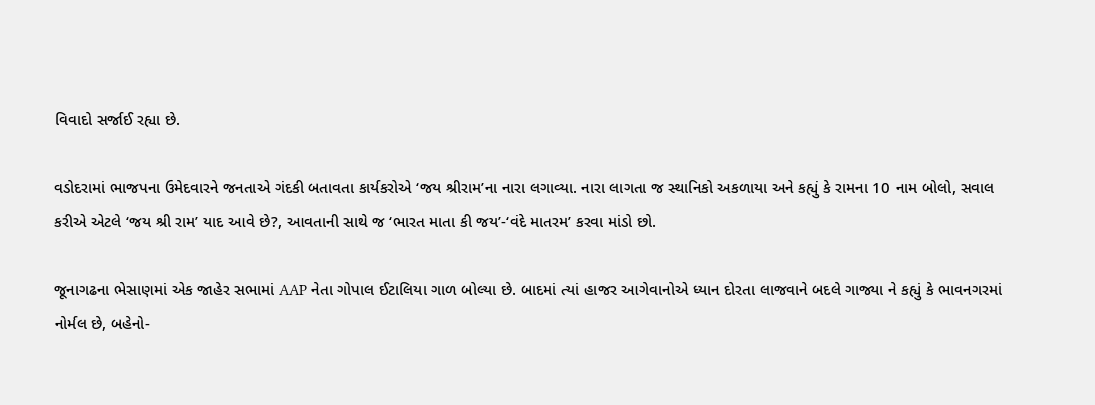વિવાદો સર્જાઈ રહ્યા છે.

વડોદરામાં ભાજપના ઉમેદવારને જનતાએ ગંદકી બતાવતા કાર્યકરોએ ‘જય શ્રીરામ’ના નારા લગાવ્યા. નારા લાગતા જ સ્થાનિકો અકળાયા અને કહ્યું કે રામના 10 નામ બોલો, સવાલ કરીએ એટલે ‘જય શ્રી રામ’ યાદ આવે છે?, આવતાની સાથે જ ‘ભારત માતા કી જય’-‘વંદે માતરમ’ કરવા માંડો છો.

જૂનાગઢના ભેસાણમાં એક જાહેર સભામાં AAP નેતા ગોપાલ ઈટાલિયા ગાળ બોલ્યા છે. બાદમાં ત્યાં હાજર આગેવાનોએ ધ્યાન દોરતા લાજવાને બદલે ગાજ્યા ને કહ્યું કે ભાવનગરમાં નોર્મલ છે, બહેનો-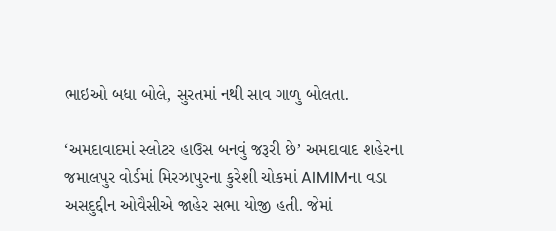ભાઇઓ બધા બોલે, સુરતમાં નથી સાવ ગાળુ બોલતા.

‘અમદાવાદમાં સ્લોટર હાઉસ બનવું જરૂરી છે’ અમદાવાદ શહેરના જમાલપુર વોર્ડમાં મિરઝાપુરના કુરેશી ચોકમાં AIMIMના વડા અસદુદ્દીન ઓવૈસીએ જાહેર સભા યોજી હતી. જેમાં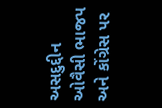અસદુદ્દીન ઓવૈસી ભાજપ અને કોંગ્રેસ પર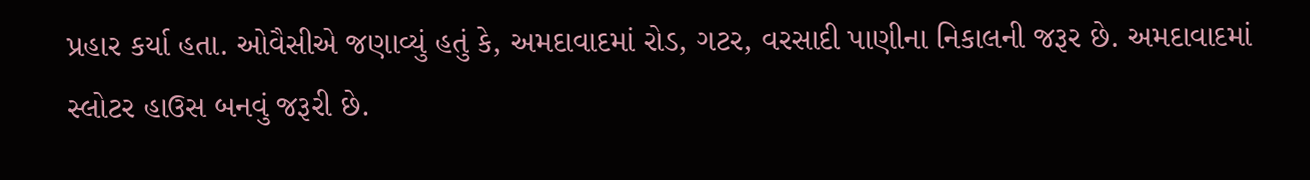પ્રહાર કર્યા હતા. ઓવૈસીએ જણાવ્યું હતું કે, અમદાવાદમાં રોડ, ગટર, વરસાદી પાણીના નિકાલની જરૂર છે. અમદાવાદમાં સ્લોટર હાઉસ બનવું જરૂરી છે.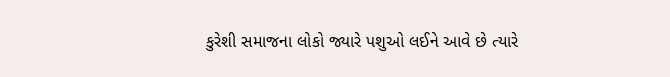કુરેશી સમાજના લોકો જ્યારે પશુઓ લઈને આવે છે ત્યારે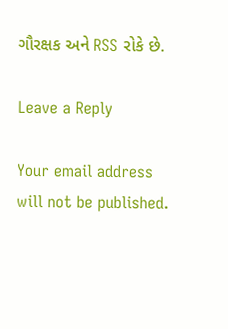ગૌરક્ષક અને RSS રોકે છે.

Leave a Reply

Your email address will not be published.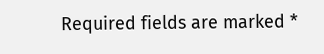Required fields are marked *